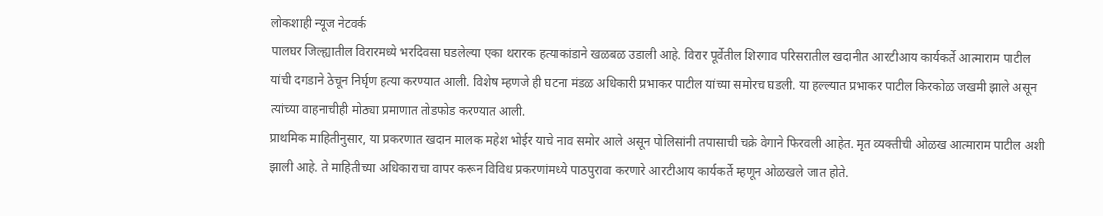लोकशाही न्यूज नेटवर्क
पालघर जिल्ह्यातील विरारमध्ये भरदिवसा घडलेल्या एका थरारक हत्याकांडाने खळबळ उडाली आहे. विरार पूर्वेतील शिरगाव परिसरातील खदानीत आरटीआय कार्यकर्ते आत्माराम पाटील यांची दगडाने ठेचून निर्घृण हत्या करण्यात आली. विशेष म्हणजे ही घटना मंडळ अधिकारी प्रभाकर पाटील यांच्या समोरच घडली. या हल्ल्यात प्रभाकर पाटील किरकोळ जखमी झाले असून त्यांच्या वाहनाचीही मोठ्या प्रमाणात तोडफोड करण्यात आली.
प्राथमिक माहितीनुसार, या प्रकरणात खदान मालक महेश भोईर याचे नाव समोर आले असून पोलिसांनी तपासाची चक्रे वेगाने फिरवली आहेत. मृत व्यक्तीची ओळख आत्माराम पाटील अशी झाली आहे. ते माहितीच्या अधिकाराचा वापर करून विविध प्रकरणांमध्ये पाठपुरावा करणारे आरटीआय कार्यकर्ते म्हणून ओळखले जात होते.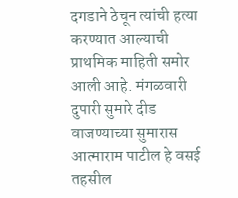दगडाने ठेचून त्यांची हत्या करण्यात आल्याची प्राथमिक माहिती समोर आली आहे. मंगळवारी दुपारी सुमारे दीड वाजण्याच्या सुमारास आत्माराम पाटील हे वसई तहसील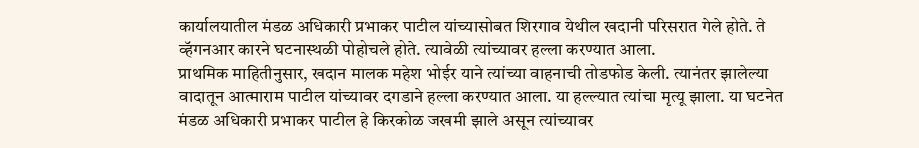कार्यालयातील मंडळ अधिकारी प्रभाकर पाटील यांच्यासोबत शिरगाव येथील खदानी परिसरात गेले होते. ते व्हॅगनआर कारने घटनास्थळी पोहोचले होते. त्यावेळी त्यांच्यावर हल्ला करण्यात आला.
प्राथमिक माहितीनुसार, खदान मालक महेश भोईर याने त्यांच्या वाहनाची तोडफोड केली. त्यानंतर झालेल्या वादातून आत्माराम पाटील यांच्यावर दगडाने हल्ला करण्यात आला. या हल्ल्यात त्यांचा मृत्यू झाला. या घटनेत मंडळ अधिकारी प्रभाकर पाटील हे किरकोळ जखमी झाले असून त्यांच्यावर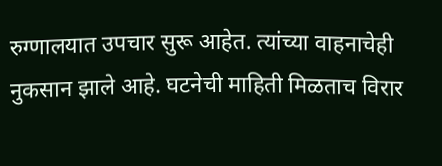रुग्णालयात उपचार सुरू आहेत. त्यांच्या वाहनाचेही नुकसान झाले आहे. घटनेची माहिती मिळताच विरार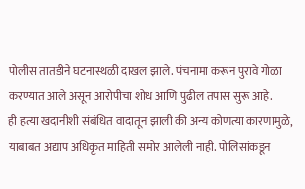पोलीस तातडीने घटनास्थळी दाखल झाले. पंचनामा करून पुरावे गोळा करण्यात आले असून आरोपीचा शोध आणि पुढील तपास सुरू आहे.
ही हत्या खदानीशी संबंधित वादातून झाली की अन्य कोणत्या कारणामुळे, याबाबत अद्याप अधिकृत माहिती समोर आलेली नाही. पोलिसांकडून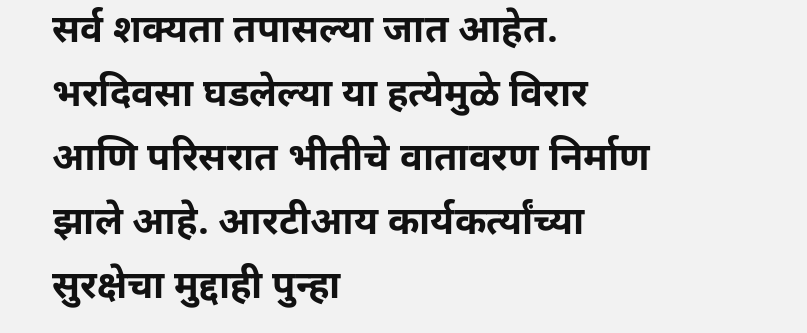सर्व शक्यता तपासल्या जात आहेत. भरदिवसा घडलेल्या या हत्येमुळे विरार आणि परिसरात भीतीचे वातावरण निर्माण झाले आहे. आरटीआय कार्यकर्त्यांच्या सुरक्षेचा मुद्दाही पुन्हा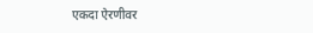एकदा ऐरणीवर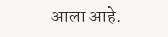आला आहे.